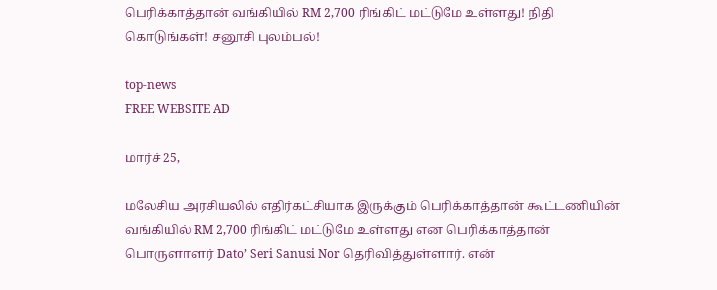பெரிக்காத்தான் வங்கியில் RM 2,700 ரிங்கிட் மட்டுமே உள்ளது! நிதி கொடுங்கள்! சனூசி புலம்பல்!

top-news
FREE WEBSITE AD

மார்ச் 25,

மலேசிய அரசியலில் எதிர்கட்சியாக இருக்கும் பெரிக்காத்தான் கூட்டணியின் வங்கியில் RM 2,700 ரிங்கிட் மட்டுமே உள்ளது என பெரிக்காத்தான் பொருளாளர் Dato’ Seri Sanusi Nor தெரிவித்துள்ளார். என்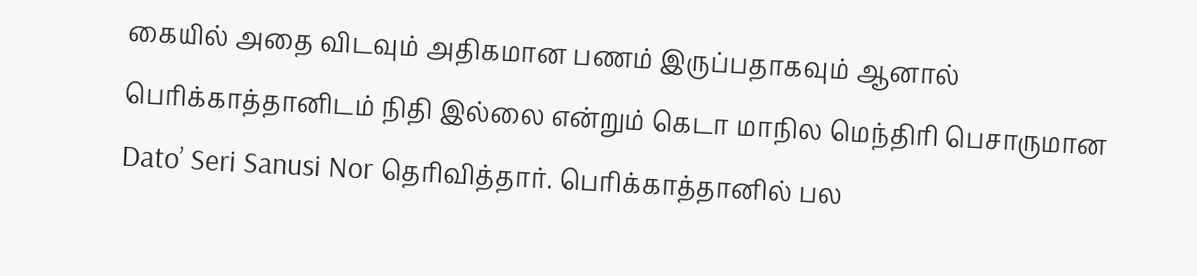கையில் அதை விடவும் அதிகமான பணம் இருப்பதாகவும் ஆனால் பெரிக்காத்தானிடம் நிதி இல்லை என்றும் கெடா மாநில மெந்திரி பெசாருமான Dato’ Seri Sanusi Nor தெரிவித்தார். பெரிக்காத்தானில் பல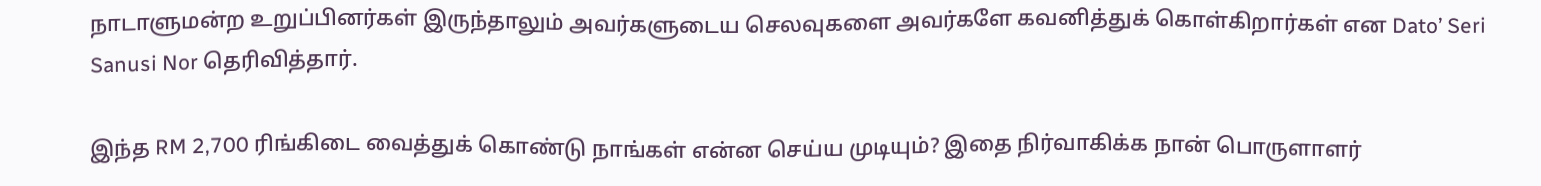நாடாளுமன்ற உறுப்பினர்கள் இருந்தாலும் அவர்களுடைய செலவுகளை அவர்களே கவனித்துக் கொள்கிறார்கள் என Dato’ Seri Sanusi Nor தெரிவித்தார்.

இந்த RM 2,700 ரிங்கிடை வைத்துக் கொண்டு நாங்கள் என்ன செய்ய முடியும்? இதை நிர்வாகிக்க நான் பொருளாளர்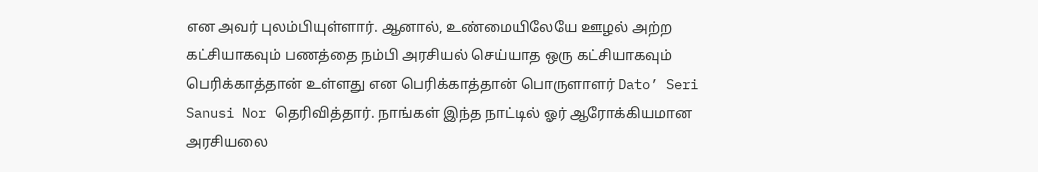என அவர் புலம்பியுள்ளார். ஆனால், உண்மையிலேயே ஊழல் அற்ற கட்சியாகவும் பணத்தை நம்பி அரசியல் செய்யாத ஒரு கட்சியாகவும் பெரிக்காத்தான் உள்ளது என பெரிக்காத்தான் பொருளாளர் Dato’ Seri Sanusi Nor தெரிவித்தார். நாங்கள் இந்த நாட்டில் ஓர் ஆரோக்கியமான அரசியலை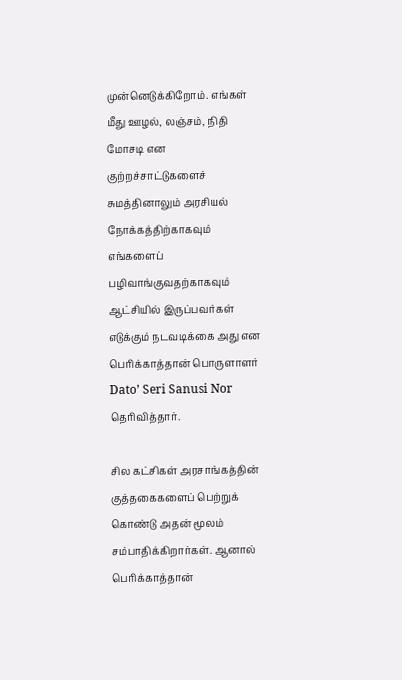முன்னெடுக்கிறோம். எங்கள் மீது ஊழல், லஞ்சம், நிதி மோசடி என குற்றச்சாட்டுகளைச் சுமத்தினாலும் அரசியல் நோக்கத்திற்காகவும் எங்களைப் பழிவாங்குவதற்காகவும் ஆட்சியில் இருப்பவர்கள் எடுக்கும் நடவடிக்கை அது என பெரிக்காத்தான் பொருளாளர் Dato’ Seri Sanusi Nor தெரிவித்தார்.

சில கட்சிகள் அரசாங்கத்தின் குத்தகைகளைப் பெற்றுக் கொண்டு அதன் மூலம் சம்பாதிக்கிறார்கள். ஆனால் பெரிக்காத்தான்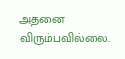அதனை விரும்பவில்லை.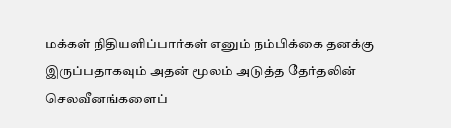மக்கள் நிதியளிப்பார்கள் எனும் நம்பிக்கை தனக்கு இருப்பதாகவும் அதன் மூலம் அடுத்த தேர்தலின் செலவீனங்களைப்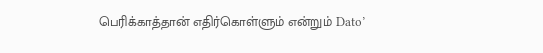பெரிக்காத்தான் எதிர்கொள்ளும் என்றும் Dato’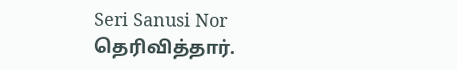Seri Sanusi Nor தெரிவித்தார்.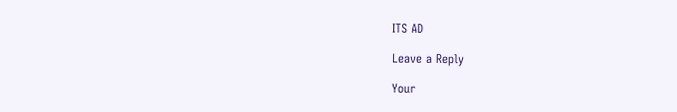ITS AD

Leave a Reply

Your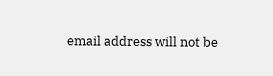email address will not be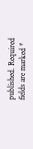published. Required fields are marked *